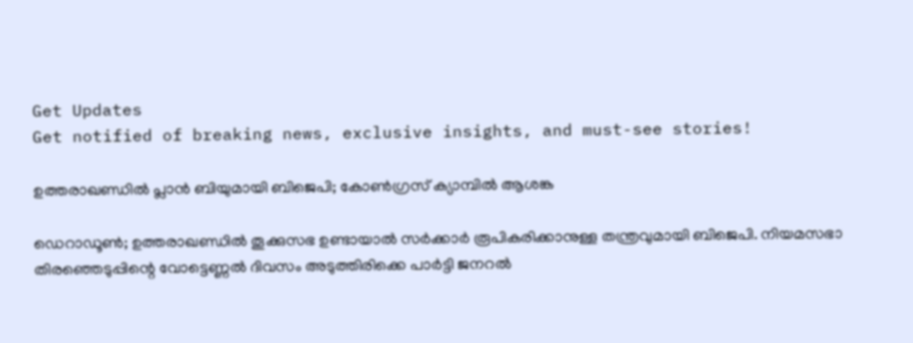Get Updates
Get notified of breaking news, exclusive insights, and must-see stories!

ഉത്തരാഖണ്ഡിൽ പ്ലാൻ ബിയുമായി ബിജെപി; കോൺഗ്രസ് ക്യാമ്പിൽ ആശങ്ക

ഡെറാഡൂൺ; ഉത്തരാഖണ്ഡിൽ തൂക്കുസഭ ഉണ്ടായാൽ സർക്കാർ രൂപികരിക്കാനുള്ള തന്ത്രവുമായി ബിജെപി. നിയമസഭാ തിരഞ്ഞെടുപ്പിന്റെ വോട്ടെണ്ണൽ ദിവസം അടുത്തിരിക്കെ പാർട്ടി ജനറൽ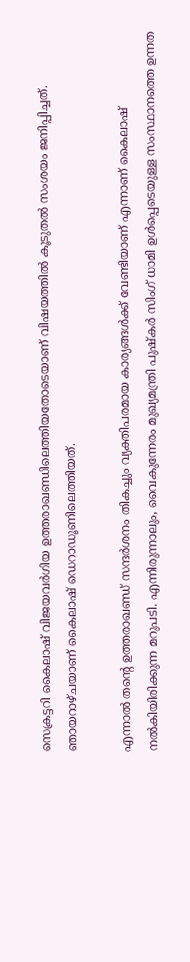സെക്രട്ടറി കൈലാഷ് വിജയവർഗിയ ഉത്തരാഖണ്ഡിലെത്തിയതോടെയാണ് വിഷയത്തിൽ കൂടുതൽ സംശയം ജനിപ്പിച്ചത്. ഞായറാഴ്ചയാണ് കൈലാഷ് ഡെറാഡൂണിലെത്തിയത്.

എന്നാൽ തന്റെ ഉത്തരാഖണ്ഡ് സന്ദർശനം തികച്ചും വ്യക്തിപരമായ കാര്യങ്ങൾക്ക് വേണ്ടിയാണ് എന്നാണ് കൈലാഷ് നൽകിയിരിക്കുന്ന മറുപടി. എന്നിരുന്നാലും, വൈകുന്നേരം മുഖ്യമന്ത്രി പുഷ്കർ സിംഗ് ധാമി ഉൾപ്പെടെയുള്ള സംസ്ഥാനത്തെ ഉന്നത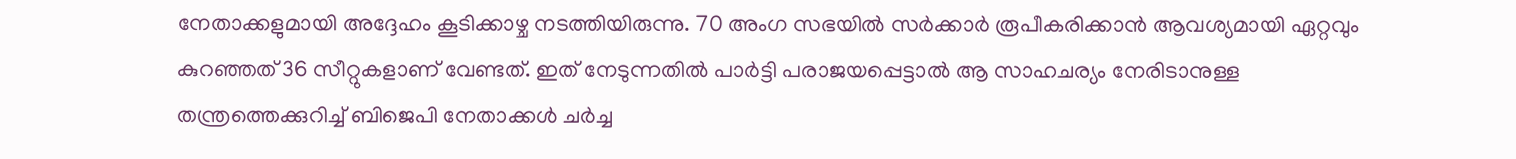നേതാക്കളുമായി അദ്ദേഹം കൂടിക്കാഴ്ച നടത്തിയിരുന്നു. 70 അംഗ സഭയിൽ സർക്കാർ രൂപീകരിക്കാൻ ആവശ്യമായി ഏറ്റവും കുറഞ്ഞത് 36 സീറ്റുകളാണ് വേണ്ടത്. ഇത് നേടുന്നതിൽ പാർട്ടി പരാജയപ്പെട്ടാൽ ആ സാഹചര്യം നേരിടാനുള്ള തന്ത്രത്തെക്കുറിച്ച് ബിജെപി നേതാക്കൾ ചർച്ച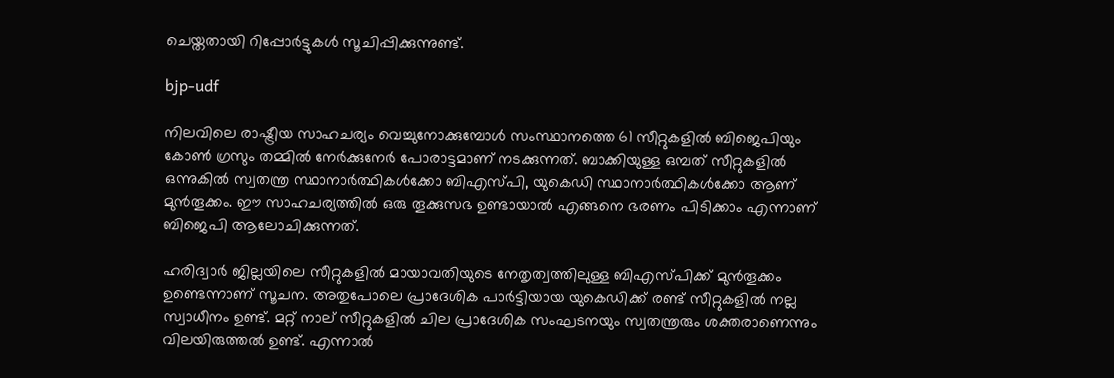ചെയ്തതായി റിപ്പോർട്ടുകൾ‌ സൂചിപ്പിക്കുന്നുണ്ട്.

bjp-udf

നിലവിലെ രാഷ്ട്രീയ സാഹചര്യം വെച്ചുനോക്കുമ്പോൾ സംസ്ഥാനത്തെ 61 സീറ്റുകളിൽ ബിജെപിയും കോൺ ഗ്രസും തമ്മിൽ നേർക്കുനേർ പോരാട്ടമാണ് നടക്കുന്നത്. ബാക്കിയുള്ള ഒമ്പത് സീറ്റുകളിൽ ഒന്നുകിൽ സ്വതന്ത്ര സ്ഥാനാർത്ഥികൾക്കോ ബിഎസ്പി, യുകെഡി സ്ഥാനാർത്ഥികൾക്കോ ആണ് മുൻതൂക്കം. ഈ സാഹചര്യത്തിൽ ഒരു തൂക്കുസഭ ഉണ്ടായാൽ എങ്ങനെ ഭരണം പിടിക്കാം എന്നാണ് ബിജെപി ആലോചിക്കുന്നത്.

ഹരിദ്വാർ ജില്ലയിലെ സീറ്റുകളിൽ മായാവതിയുടെ നേതൃത്വത്തിലുള്ള ബിഎസ്പിക്ക് മുൻതൂക്കം ഉണ്ടെന്നാണ് സൂചന. അതുപോലെ പ്രാദേശിക പാർട്ടിയായ യുകെഡിക്ക് രണ്ട് സീറ്റുകളിൽ നല്ല സ്വാധീനം ഉണ്ട്. മറ്റ് നാല് സീറ്റുകളിൽ ചില പ്രാദേശിക സംഘടനയും സ്വതന്ത്രരും ശക്തരാണെന്നും വിലയിരുത്തൽ ഉണ്ട്. എന്നാൽ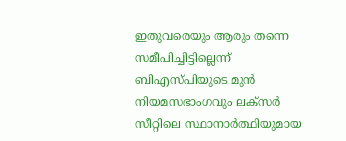ഇതുവരെയും ആരും തന്നെ സമീപിച്ചിട്ടില്ലെന്ന് ബിഎസ്പിയുടെ മുൻ നിയമസഭാംഗവും ലക്‌സർ സീറ്റിലെ സ്ഥാനാർത്ഥിയുമായ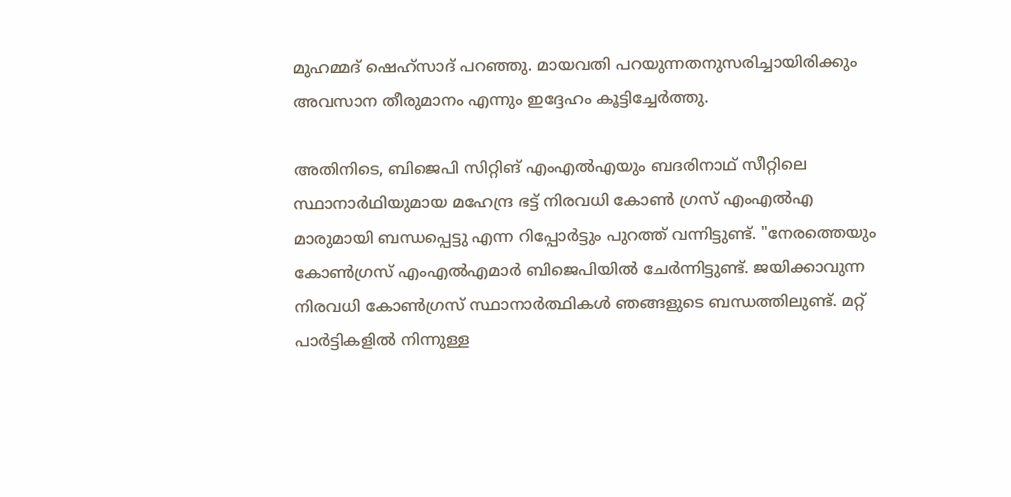മുഹമ്മദ് ഷെഹ്‌സാദ് പറഞ്ഞു. മായവതി പറയുന്നതനുസരിച്ചായിരിക്കും അവസാന തീരുമാനം എന്നും ഇദ്ദേഹം കൂട്ടിച്ചേർത്തു.

അതിനിടെ, ബിജെപി സിറ്റിങ് എംഎൽഎയും ബദരിനാഥ് സീറ്റിലെ സ്ഥാനാർഥിയുമായ മഹേന്ദ്ര ഭട്ട് നിരവധി കോൺ ഗ്രസ് എംഎൽഎ മാരുമായി ബന്ധപ്പെട്ടു എന്ന റിപ്പോർട്ടും പുറത്ത് വന്നിട്ടുണ്ട്. "നേരത്തെയും കോൺഗ്രസ് എംഎൽഎമാർ ബിജെപിയിൽ ചേർന്നിട്ടുണ്ട്. ജയിക്കാവുന്ന നിരവധി കോൺഗ്രസ് സ്ഥാനാർത്ഥികൾ ഞങ്ങളുടെ ബന്ധത്തിലുണ്ട്. മറ്റ് പാർട്ടികളിൽ നിന്നുള്ള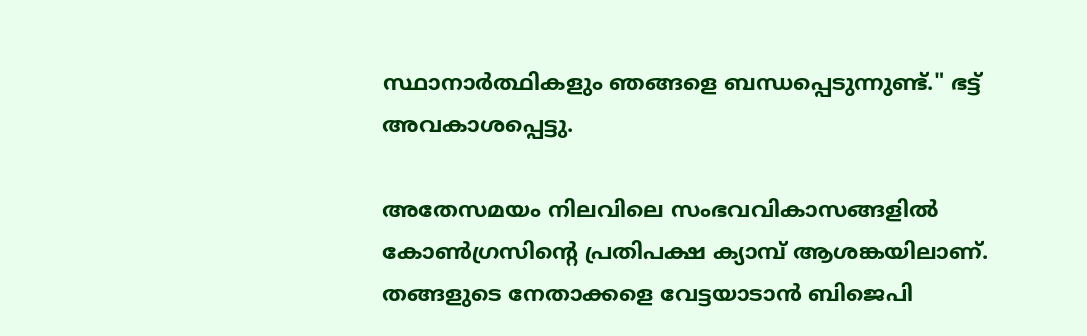സ്ഥാനാർത്ഥികളും ഞങ്ങളെ ബന്ധപ്പെടുന്നുണ്ട്." ഭട്ട് അവകാശപ്പെട്ടു.

അതേസമയം നിലവിലെ സംഭവവികാസങ്ങളിൽ കോൺഗ്രസിന്റെ പ്രതിപക്ഷ ക്യാമ്പ് ആശങ്കയിലാണ്. തങ്ങളുടെ നേതാക്കളെ വേട്ടയാടാൻ ബിജെപി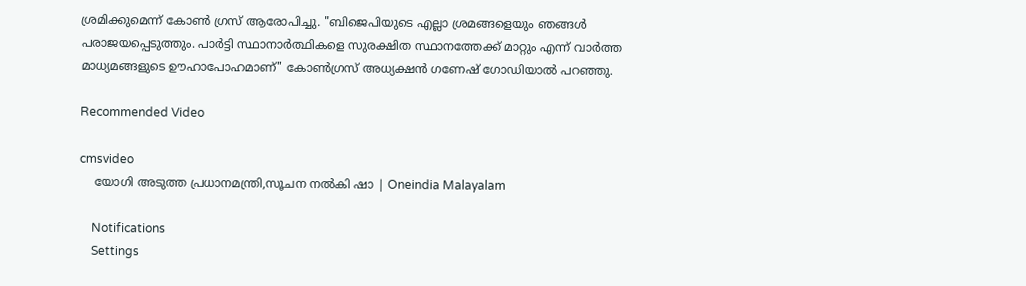ശ്രമിക്കുമെന്ന് കോൺ ഗ്രസ് ആരോപിച്ചു. "ബിജെപിയുടെ എല്ലാ ശ്രമങ്ങളെയും ഞങ്ങൾ പരാജയപ്പെടുത്തും. പാർട്ടി സ്ഥാനാർത്ഥികളെ സുരക്ഷിത സ്ഥാനത്തേക്ക് മാറ്റും എന്ന് വാർത്ത മാധ്യമങ്ങളുടെ ഊഹാപോഹമാണ്" കോൺഗ്രസ് അധ്യക്ഷൻ ഗണേഷ് ഗോഡിയാൽ പറഞ്ഞു.

Recommended Video

cmsvideo
    യോഗി അടുത്ത പ്രധാനമന്ത്രി,സൂചന നൽകി ഷാ | Oneindia Malayalam

    Notifications
    Settings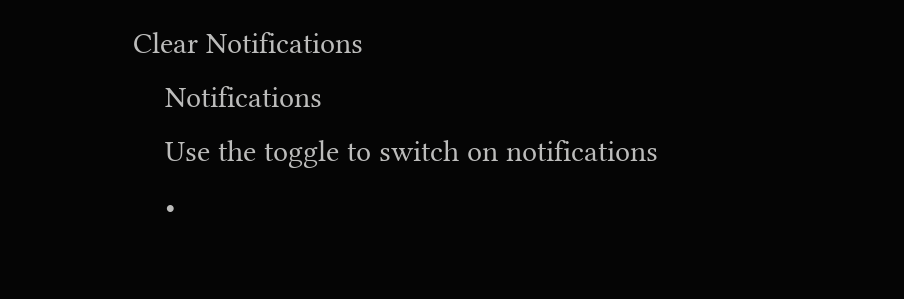Clear Notifications
    Notifications
    Use the toggle to switch on notifications
    •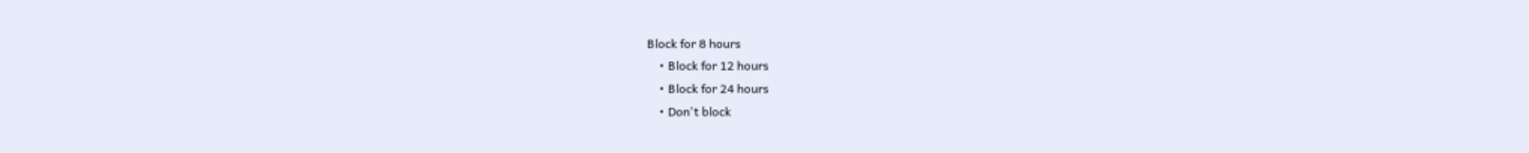Block for 8 hours
    • Block for 12 hours
    • Block for 24 hours
    • Don't block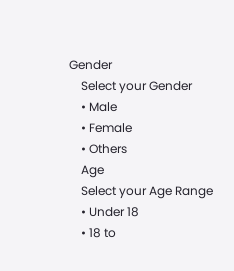Gender
    Select your Gender
    • Male
    • Female
    • Others
    Age
    Select your Age Range
    • Under 18
    • 18 to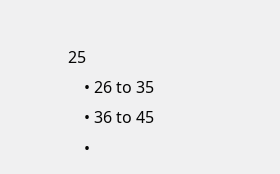25
    • 26 to 35
    • 36 to 45
    •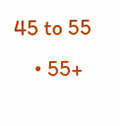45 to 55
    • 55+